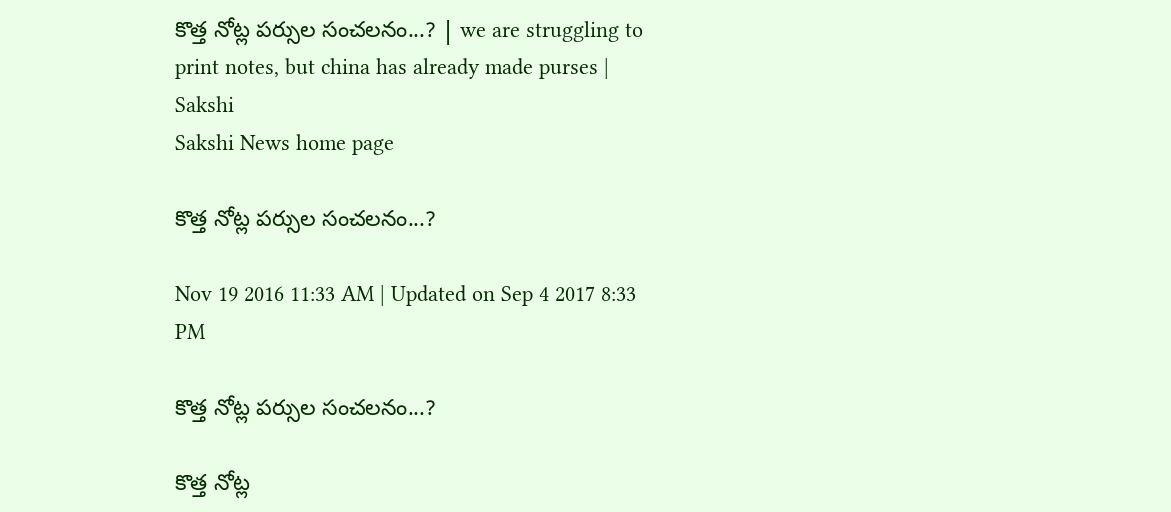కొత్త నోట్ల పర్సుల సంచలనం...? | we are struggling to print notes, but china has already made purses | Sakshi
Sakshi News home page

కొత్త నోట్ల పర్సుల సంచలనం...?

Nov 19 2016 11:33 AM | Updated on Sep 4 2017 8:33 PM

కొత్త నోట్ల పర్సుల సంచలనం...?

కొత్త నోట్ల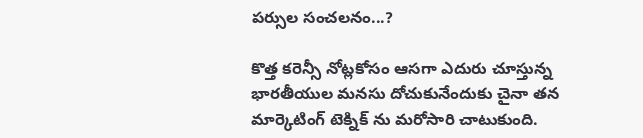పర్సుల సంచలనం...?

కొత్త కరెన్సీ నోట్లకోసం ఆసగా ఎదురు చూస్తున్న భారతీయుల మనసు దోచుకునేందుకు చైనా తన మార్కెటింగ్ టెక్నిక్ ను మరోసారి చాటుకుంది.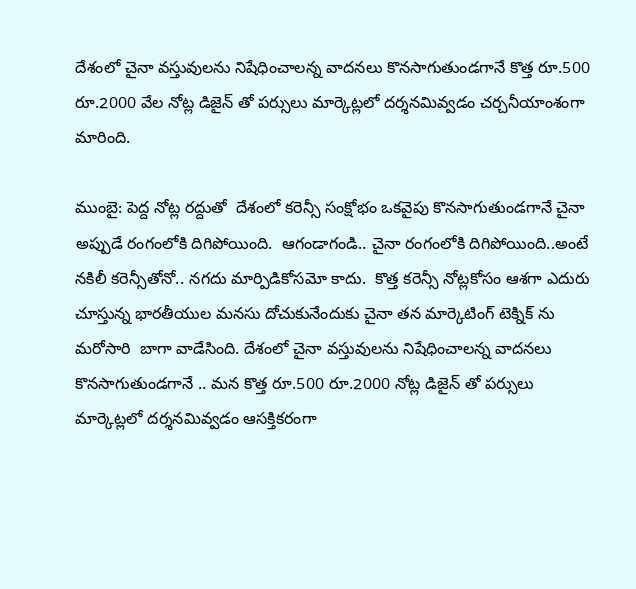దేశంలో చైనా వస్తువులను నిషేధించాలన్న వాదనలు కొనసాగుతుండగానే కొత్త రూ.500 రూ.2000 వేల నోట్ల డిజైన్ తో పర్సులు మార్కెట్లలో దర్శనమివ్వడం చర్చనీయాంశంగా మారింది.

ముంబై: పెద్ద నోట్ల రద్దుతో  దేశంలో కరెన్సీ సంక్షోభం ఒకవైపు కొనసాగుతుండగానే చైనా అప్పుడే రంగంలోకి దిగిపోయింది.  ఆగండాగండి.. చైనా రంగంలోకి దిగిపోయింది..అంటే నకిలీ కరెన్సీతోనో.. నగదు మార్పిడికోసమో కాదు.  కొత్త కరెన్సీ నోట్లకోసం ఆశగా ఎదురు చూస్తున్న భారతీయుల మనసు దోచుకునేందుకు చైనా తన మార్కెటింగ్ టెక్నిక్ ను మరోసారి  బాగా వాడేసింది. దేశంలో చైనా వస్తువులను నిషేధించాలన్న వాదనలు కొనసాగుతుండగానే .. మన కొత్త రూ.500 రూ.2000 నోట్ల డిజైన్ తో పర్సులు  మార్కెట్లలో దర్శనమివ్వడం ఆసక్తికరంగా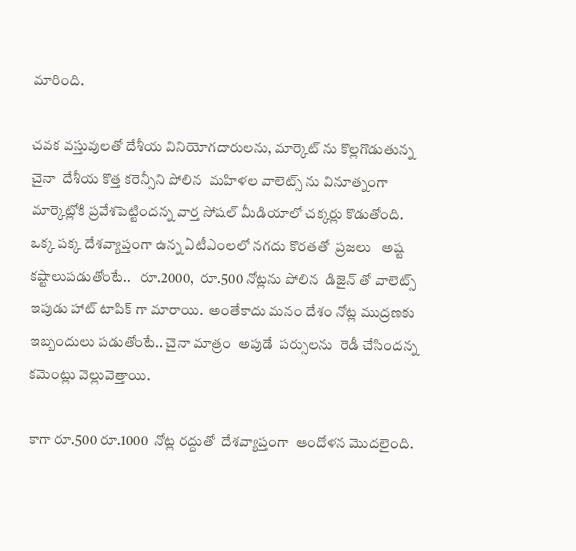మారింది.

చవక వస్తువులతో దేశీయ వినియోగదారులను, మార్కెట్ ను కొల్లగొడుతున్న చైనా  దేశీయ కొత్త కరెన్సీని పోలిన  మహిళల వాలెట్స్ ను వినూత్నంగా  మార్కెట్లోకి ప్రవేశపెట్టిందన్న వార్త సోషల్ మీడియాలో చక్కర్లు కొడుతోంది.  ఒక్క పక్క దేశవ్యాప్తంగా ఉన్న ఏటీఎంలలో నగదు కొరతతో  ప్రజలు   అష్ట కష్టాలుపడుతోంటే..   రూ.2000,  రూ.500 నోట్లను పోలిన  డిజైన్ తో వాలెట్స్  ఇపుడు హాట్ టాపిక్ గా మారాయి.  అంతేకాదు మనం దేశం నోట్ల ముద్రణకు  ఇబ్బందులు పడుతోంటే.. చైనా మాత్రం  అపుడే  పర్సులను  రెడీ చేసిందన్న కమెంట్లు వెల్లువెత్తాయి.

కాగా రూ.500 రూ.1000  నోట్ల రద్దుతో  దేశవ్యాప్తంగా  ఆందోళన మొదలైంది.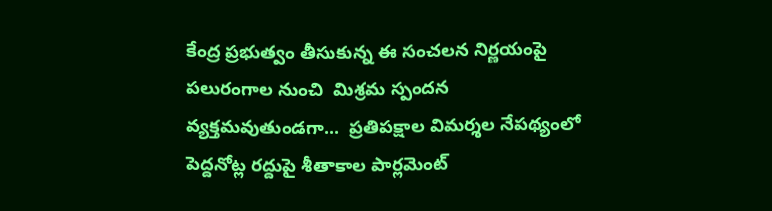కేంద్ర ప్రభుత్వం తీసుకున్న ఈ సంచలన నిర్ణయంపై  పలురంగాల నుంచి  మిశ్రమ స్పందన వ్యక్తమవుతుండగా...  ప్రతిపక్షాల విమర్శల నేపథ్యంలో  పెద్దనోట్ల రద్దుపై శీతాకాల పార్లమెంట్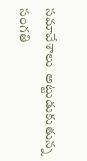సమావేశాలు  అట్టుడుకుతున్న  సంగతి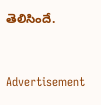తెలిసిందే.


Advertisement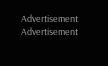Advertisement
Advertisement